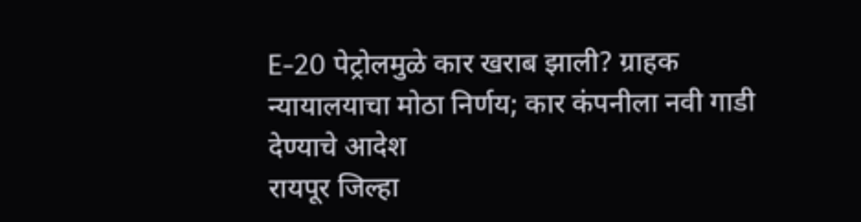E-20 पेट्रोलमुळे कार खराब झाली? ग्राहक न्यायालयाचा मोठा निर्णय; कार कंपनीला नवी गाडी देण्याचे आदेश
रायपूर जिल्हा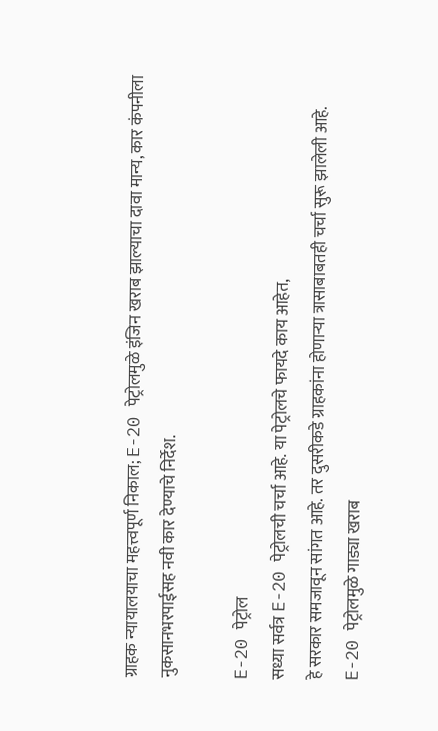ग्राहक न्यायालयाचा महत्त्वपूर्ण निकाल; E-20 पेट्रोलमुळे इंजिन खराब झाल्याचा दावा मान्य, कार कंपनीला नुकसानभरपाईसह नवी कार देण्याचे निर्देश.

E-20 पेट्रोल
सध्या सर्वत्र E-20 पेट्रोलची चर्चा आहे. या पेट्रोलचे फायदे काय आहेत,
हे सरकार समजावून सांगत आहे. तर दुसरीकडे ग्राहकांना होणाऱ्या त्रासाबाबतही चर्चा सुरू झालेली आहे.
E-20 पेट्रोलमुळे गाड्या खराब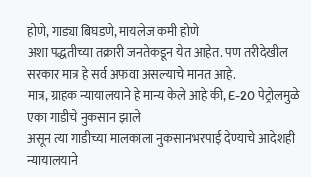होणे, गाड्या बिघडणे, मायलेज कमी होणे
अशा पद्धतीच्या तक्रारी जनतेकडून येत आहेत. पण तरीदेखील सरकार मात्र हे सर्व अफवा असल्याचे मानत आहे.
मात्र, ग्राहक न्यायालयाने हे मान्य केले आहे की, E-20 पेट्रोलमुळे एका गाडीचे नुकसान झाले
असून त्या गाडीच्या मालकाला नुकसानभरपाई देण्याचे आदेशही
न्यायालयाने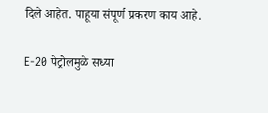दिले आहेत. पाहूया संपूर्ण प्रकरण काय आहे.

E-20 पेट्रोलमुळे सध्या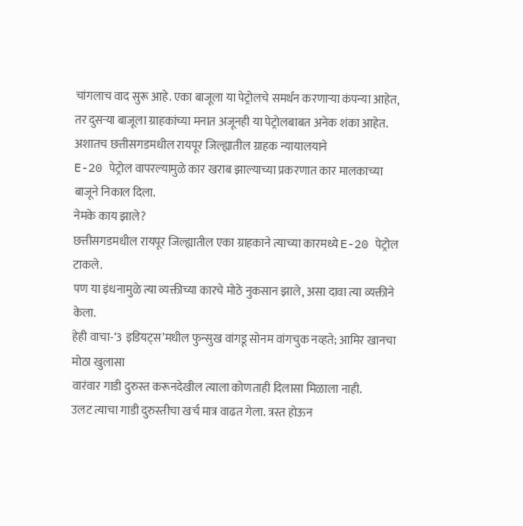चांगलाच वाद सुरू आहे. एका बाजूला या पेट्रोलचे समर्थन करणाऱ्या कंपन्या आहेत,
तर दुसऱ्या बाजूला ग्राहकांच्या मनात अजूनही या पेट्रोलबाबत अनेक शंका आहेत.
अशातच छत्तीसगडमधील रायपूर जिल्ह्यातील ग्राहक न्यायालयाने
E-20 पेट्रोल वापरल्यामुळे कार खराब झाल्याच्या प्रकरणात कार मालकाच्या बाजूने निकाल दिला.
नेमके काय झाले?
छत्तीसगडमधील रायपूर जिल्ह्यातील एका ग्राहकाने त्याच्या कारमध्ये E-20 पेट्रोल टाकले.
पण या इंधनामुळे त्या व्यक्तीच्या कारचे मोठे नुकसान झाले, असा दावा त्या व्यक्तीने केला.
हेही वाचा-‘3 इडियट्स’मधील फुन्सुख वांगडू सोनम वांगचुक नव्हते; आमिर खानचा मोठा खुलासा
वारंवार गाडी दुरुस्त करूनदेखील त्याला कोणताही दिलासा मिळाला नाही.
उलट त्याचा गाडी दुरुस्तीचा खर्च मात्र वाढत गेला. त्रस्त होऊन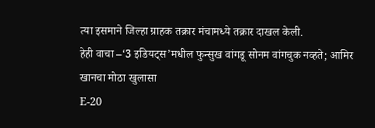त्या इसमाने जिल्हा ग्राहक तक्रार मंचामध्ये तक्रार दाखल केली.
हेही वाचा –‘3 इडियट्स’मधील फुन्सुख वांगडू सोनम वांगचुक नव्हते; आमिर खानचा मोठा खुलासा
E-20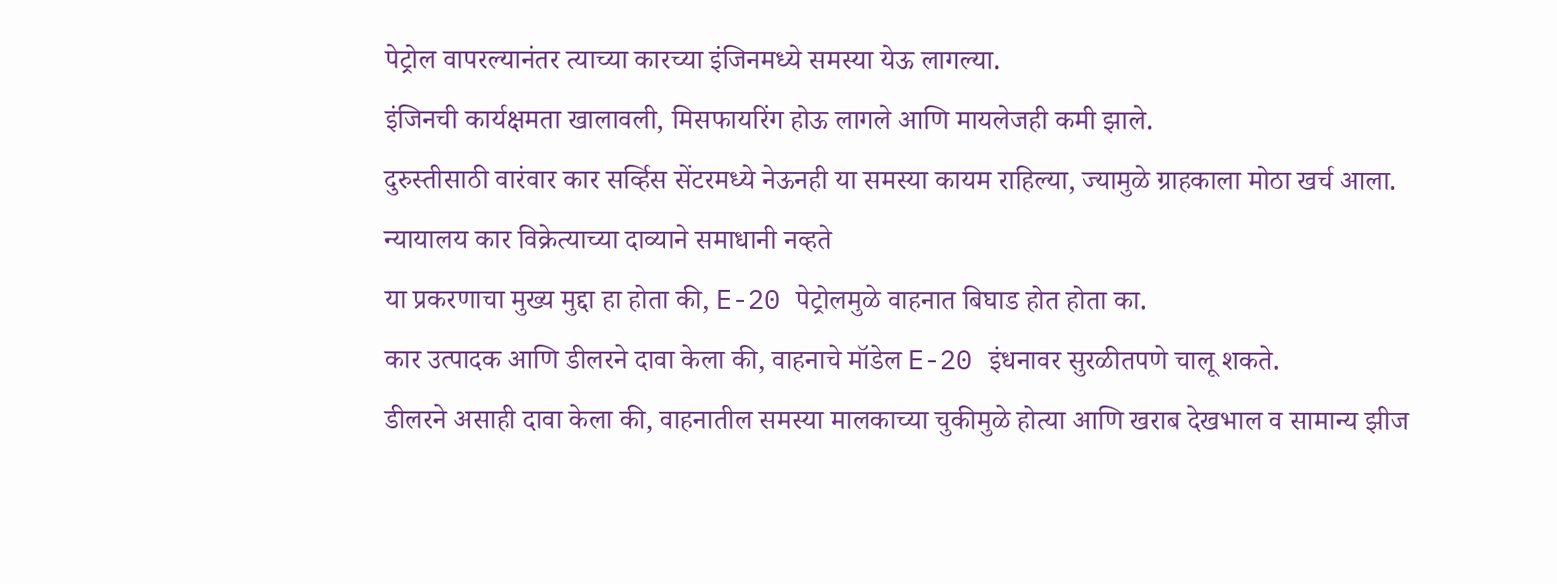पेट्रोल वापरल्यानंतर त्याच्या कारच्या इंजिनमध्ये समस्या येऊ लागल्या.
इंजिनची कार्यक्षमता खालावली, मिसफायरिंग होऊ लागले आणि मायलेजही कमी झाले.
दुरुस्तीसाठी वारंवार कार सर्व्हिस सेंटरमध्ये नेऊनही या समस्या कायम राहिल्या, ज्यामुळे ग्राहकाला मोठा खर्च आला.
न्यायालय कार विक्रेत्याच्या दाव्याने समाधानी नव्हते
या प्रकरणाचा मुख्य मुद्दा हा होता की, E-20 पेट्रोलमुळे वाहनात बिघाड होत होता का.
कार उत्पादक आणि डीलरने दावा केला की, वाहनाचे मॉडेल E-20 इंधनावर सुरळीतपणे चालू शकते.
डीलरने असाही दावा केला की, वाहनातील समस्या मालकाच्या चुकीमुळे होत्या आणि खराब देखभाल व सामान्य झीज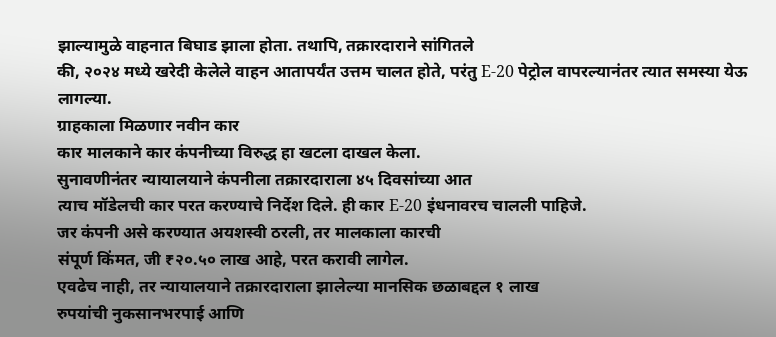झाल्यामुळे वाहनात बिघाड झाला होता. तथापि, तक्रारदाराने सांगितले
की, २०२४ मध्ये खरेदी केलेले वाहन आतापर्यंत उत्तम चालत होते, परंतु E-20 पेट्रोल वापरल्यानंतर त्यात समस्या येऊ लागल्या.
ग्राहकाला मिळणार नवीन कार
कार मालकाने कार कंपनीच्या विरुद्ध हा खटला दाखल केला.
सुनावणीनंतर न्यायालयाने कंपनीला तक्रारदाराला ४५ दिवसांच्या आत
त्याच मॉडेलची कार परत करण्याचे निर्देश दिले. ही कार E-20 इंधनावरच चालली पाहिजे.
जर कंपनी असे करण्यात अयशस्वी ठरली, तर मालकाला कारची
संपूर्ण किंमत, जी ₹२०.५० लाख आहे, परत करावी लागेल.
एवढेच नाही, तर न्यायालयाने तक्रारदाराला झालेल्या मानसिक छळाबद्दल १ लाख
रुपयांची नुकसानभरपाई आणि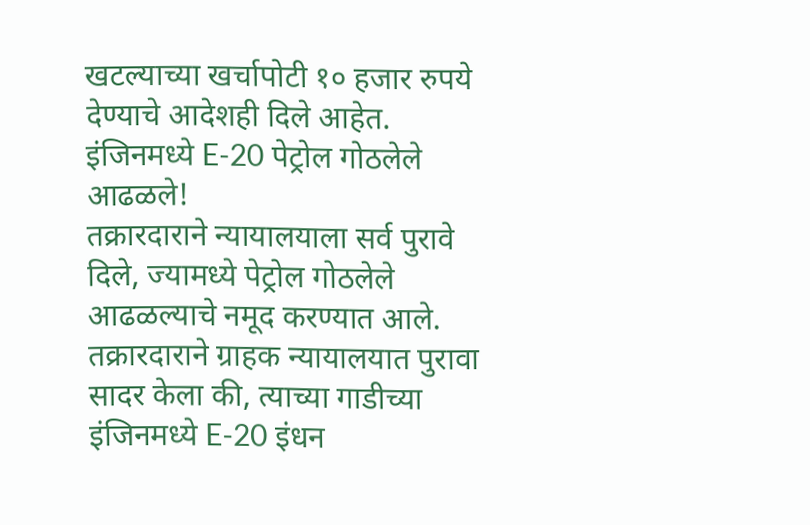खटल्याच्या खर्चापोटी १० हजार रुपये देण्याचे आदेशही दिले आहेत.
इंजिनमध्ये E-20 पेट्रोल गोठलेले आढळले!
तक्रारदाराने न्यायालयाला सर्व पुरावे दिले, ज्यामध्ये पेट्रोल गोठलेले आढळल्याचे नमूद करण्यात आले.
तक्रारदाराने ग्राहक न्यायालयात पुरावा सादर केला की, त्याच्या गाडीच्या इंजिनमध्ये E-20 इंधन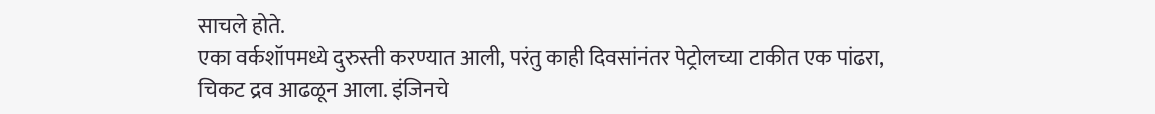साचले होते.
एका वर्कशॉपमध्ये दुरुस्ती करण्यात आली, परंतु काही दिवसांनंतर पेट्रोलच्या टाकीत एक पांढरा,
चिकट द्रव आढळून आला. इंजिनचे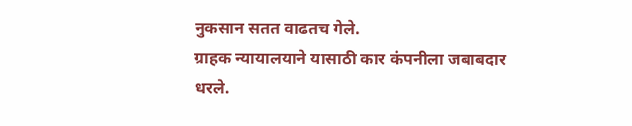नुकसान सतत वाढतच गेले.
ग्राहक न्यायालयाने यासाठी कार कंपनीला जबाबदार धरले.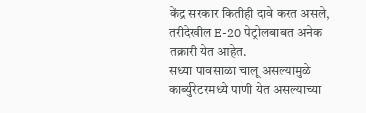केंद्र सरकार कितीही दावे करत असले, तरीदेखील E-20 पेट्रोलबाबत अनेक तक्रारी येत आहेत.
सध्या पावसाळा चालू असल्यामुळे कार्ब्युरेटरमध्ये पाणी येत असल्याच्या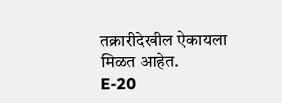तक्रारीदेखील ऐकायला मिळत आहेत.
E-20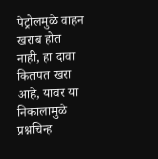पेट्रोलमुळे वाहन खराब होत नाही, हा दावा कितपत खरा आहे, यावर या निकालामुळे प्रश्नचिन्ह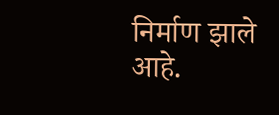निर्माण झाले आहे.